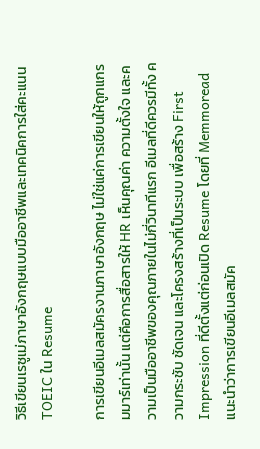วิธีเขียนเรซูเม่ภาษาอังกฤษแบบมืออาชีพและเทคนิคการใส่คะแนน TOEIC ใน Resume

การเขียนอีเมลสมัครงานภาษาอังกฤษ ไม่ใช่แค่การเขียนให้ถูกแกรมมาร์เท่านั้น แต่คือการสื่อสารให้ HR เห็นคุณค่า ความตั้งใจ และความเป็นมืออาชีพของคุณภายในไม่กี่วินาทีแรก อีเมลที่ดีควรมีทั้ง ความกระชับ ชัดเจน และโครงสร้างที่เป็นระบบ เพื่อสร้าง First Impression ที่ดีตั้งแต่ก่อนเปิด Resume โดยที่ Memmoread แนะนำว่าการเขียนอีเมลสมัค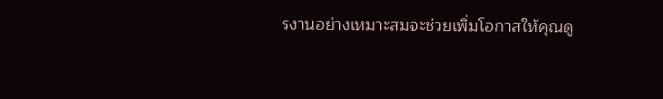รงานอย่างเหมาะสมจะช่วยเพิ่มโอกาสให้คุณดู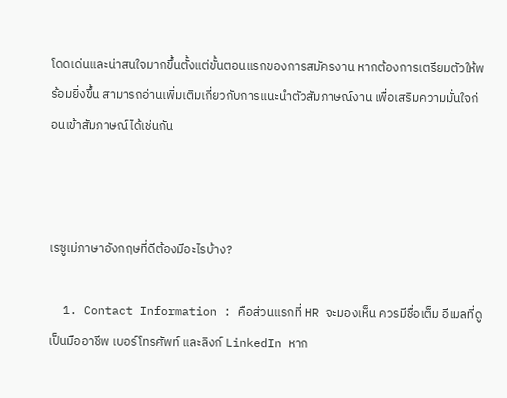โดดเด่นและน่าสนใจมากขึ้นตั้งแต่ขั้นตอนแรกของการสมัครงาน หากต้องการเตรียมตัวให้พร้อมยิ่งขึ้น สามารถอ่านเพิ่มเติมเกี่ยวกับการแนะนำตัวสัมภาษณ์งาน เพื่อเสริมความมั่นใจก่อนเข้าสัมภาษณ์ได้เช่นกัน



เรซูเม่ภาษาอังกฤษที่ดีต้องมีอะไรบ้าง?

  1. Contact Information : คือส่วนแรกที่ HR จะมองเห็น ควรมีชื่อเต็ม อีเมลที่ดูเป็นมืออาชีพ เบอร์โทรศัพท์ และลิงก์ LinkedIn หาก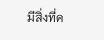มีสิ่งที่ค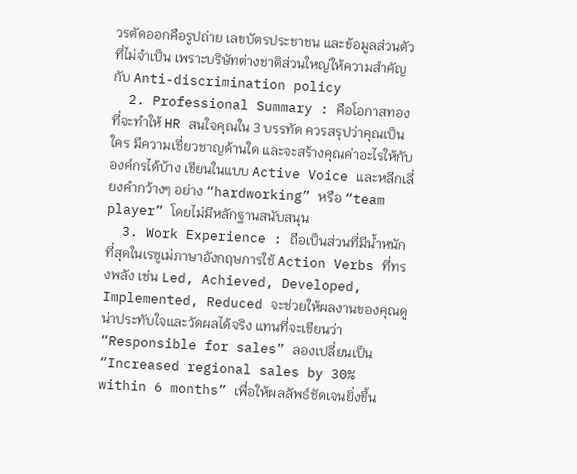วรตัดออกคือรูปถ่าย เลขบัตรประชาชน และข้อมูลส่วนตัวที่ไม่จำเป็น เพราะบริษัทต่างชาติส่วนใหญ่ให้ความสำคัญกับ Anti-discrimination policy
  2. Professional Summary : คือโอกาสทองที่จะทำให้ HR สนใจคุณใน 3 บรรทัด ควรสรุปว่าคุณเป็นใคร มีความเชี่ยวชาญด้านใด และจะสร้างคุณค่าอะไรให้กับองค์กรได้บ้าง เขียนในแบบ Active Voice และหลีกเลี่ยงคำกว้างๆ อย่าง “hardworking” หรือ “team player” โดยไม่มีหลักฐานสนับสนุน
  3. Work Experience : ถือเป็นส่วนที่มีน้ำหนักที่สุดในเรซูเม่ภาษาอังกฤษการใช้ Action Verbs ที่ทรงพลัง เช่น Led, Achieved, Developed, Implemented, Reduced จะช่วยให้ผลงานของคุณดูน่าประทับใจและวัดผลได้จริง แทนที่จะเขียนว่า “Responsible for sales” ลองเปลี่ยนเป็น “Increased regional sales by 30% within 6 months” เพื่อให้ผลลัพธ์ชัดเจนยิ่งขึ้น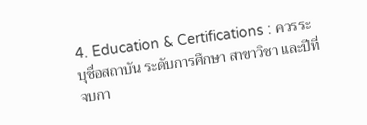4. Education & Certifications : ควรระบุชื่อสถาบัน ระดับการศึกษา สาขาวิชา และปีที่จบกา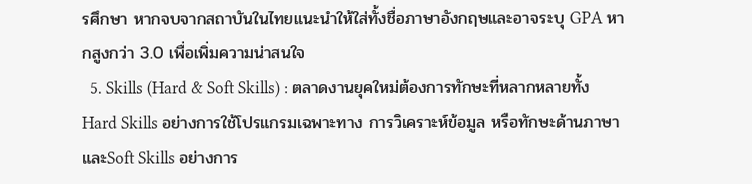รศึกษา หากจบจากสถาบันในไทยแนะนำให้ใส่ทั้งชื่อภาษาอังกฤษและอาจระบุ GPA หากสูงกว่า 3.0 เพื่อเพิ่มความน่าสนใจ
  5. Skills (Hard & Soft Skills) : ตลาดงานยุคใหม่ต้องการทักษะที่หลากหลายทั้ง Hard Skills อย่างการใช้โปรแกรมเฉพาะทาง การวิเคราะห์ข้อมูล หรือทักษะด้านภาษาและSoft Skills อย่างการ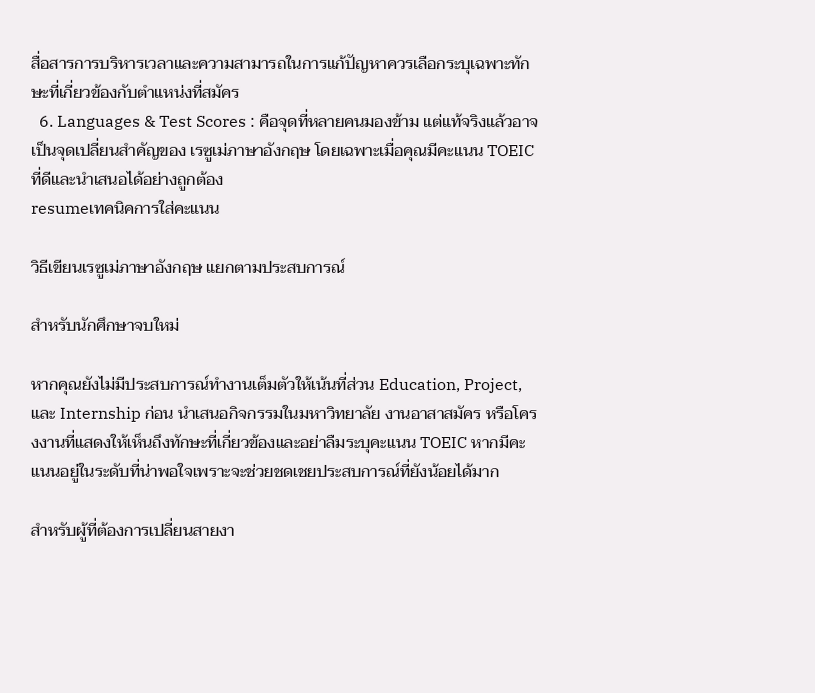สื่อสารการบริหารเวลาและความสามารถในการแก้ปัญหาควรเลือกระบุเฉพาะทักษะที่เกี่ยวข้องกับตำแหน่งที่สมัคร
  6. Languages & Test Scores : คือจุดที่หลายคนมองข้าม แต่แท้จริงแล้วอาจเป็นจุดเปลี่ยนสำคัญของ เรซูเม่ภาษาอังกฤษ โดยเฉพาะเมื่อคุณมีคะแนน TOEIC ที่ดีและนำเสนอได้อย่างถูกต้อง
resumeเทคนิคการใส่คะแนน

วิธีเขียนเรซูเม่ภาษาอังกฤษ แยกตามประสบการณ์

สำหรับนักศึกษาจบใหม่

หากคุณยังไม่มีประสบการณ์ทำงานเต็มตัวให้เน้นที่ส่วน Education, Project, และ Internship ก่อน นำเสนอกิจกรรมในมหาวิทยาลัย งานอาสาสมัคร หรือโครงงานที่แสดงให้เห็นถึงทักษะที่เกี่ยวข้องและอย่าลืมระบุคะแนน TOEIC หากมีคะแนนอยู่ในระดับที่น่าพอใจเพราะจะช่วยชดเชยประสบการณ์ที่ยังน้อยได้มาก

สำหรับผู้ที่ต้องการเปลี่ยนสายงา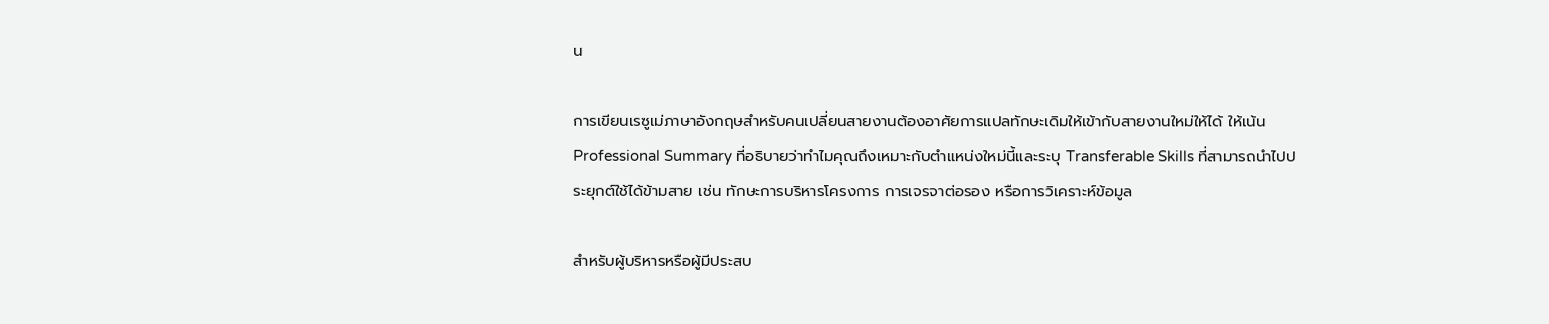น

การเขียนเรซูเม่ภาษาอังกฤษสำหรับคนเปลี่ยนสายงานต้องอาศัยการแปลทักษะเดิมให้เข้ากับสายงานใหม่ให้ได้ ให้เน้น Professional Summary ที่อธิบายว่าทำไมคุณถึงเหมาะกับตำแหน่งใหม่นี้และระบุ Transferable Skills ที่สามารถนำไปประยุกต์ใช้ได้ข้ามสาย เช่น ทักษะการบริหารโครงการ การเจรจาต่อรอง หรือการวิเคราะห์ข้อมูล

สำหรับผู้บริหารหรือผู้มีประสบ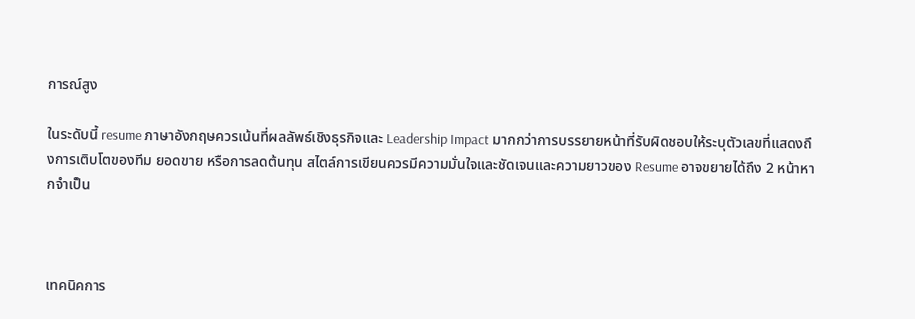การณ์สูง

ในระดับนี้ resume ภาษาอังกฤษควรเน้นที่ผลลัพธ์เชิงธุรกิจและ Leadership Impact มากกว่าการบรรยายหน้าที่รับผิดชอบให้ระบุตัวเลขที่แสดงถึงการเติบโตของทีม ยอดขาย หรือการลดต้นทุน สไตล์การเขียนควรมีความมั่นใจและชัดเจนและความยาวของ Resume อาจขยายได้ถึง 2 หน้าหากจำเป็น



เทคนิคการ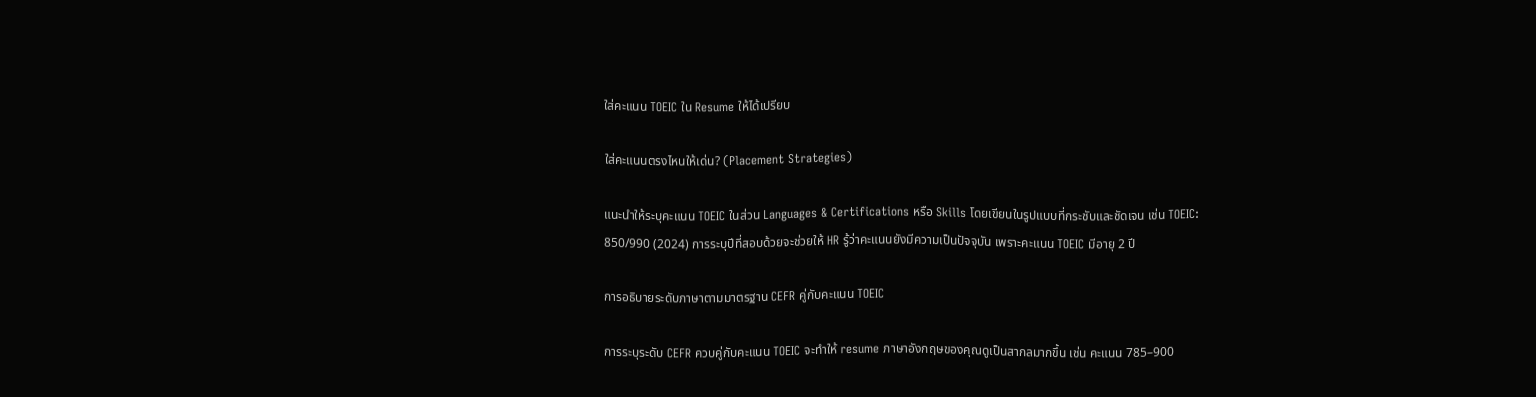ใส่คะแนน TOEIC ใน Resume ให้ได้เปรียบ

ใส่คะแนนตรงไหนให้เด่น? (Placement Strategies)

แนะนำให้ระบุคะแนน TOEIC ในส่วน Languages & Certifications หรือ Skills โดยเขียนในรูปแบบที่กระชับและชัดเจน เช่น TOEIC: 850/990 (2024) การระบุปีที่สอบด้วยจะช่วยให้ HR รู้ว่าคะแนนยังมีความเป็นปัจจุบัน เพราะคะแนน TOEIC มีอายุ 2 ปี

การอธิบายระดับภาษาตามมาตรฐาน CEFR คู่กับคะแนน TOEIC

การระบุระดับ CEFR ควบคู่กับคะแนน TOEIC จะทำให้ resume ภาษาอังกฤษของคุณดูเป็นสากลมากขึ้น เช่น คะแนน 785–900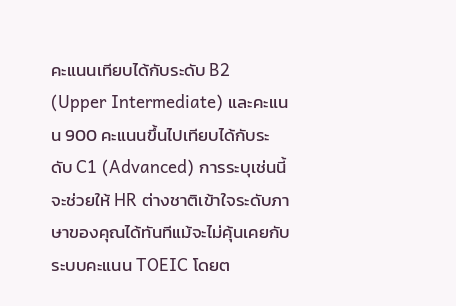คะแนนเทียบได้กับระดับ B2 (Upper Intermediate) และคะแนน 900 คะแนนขึ้นไปเทียบได้กับระดับ C1 (Advanced) การระบุเช่นนี้จะช่วยให้ HR ต่างชาติเข้าใจระดับภาษาของคุณได้ทันทีแม้จะไม่คุ้นเคยกับระบบคะแนน TOEIC โดยต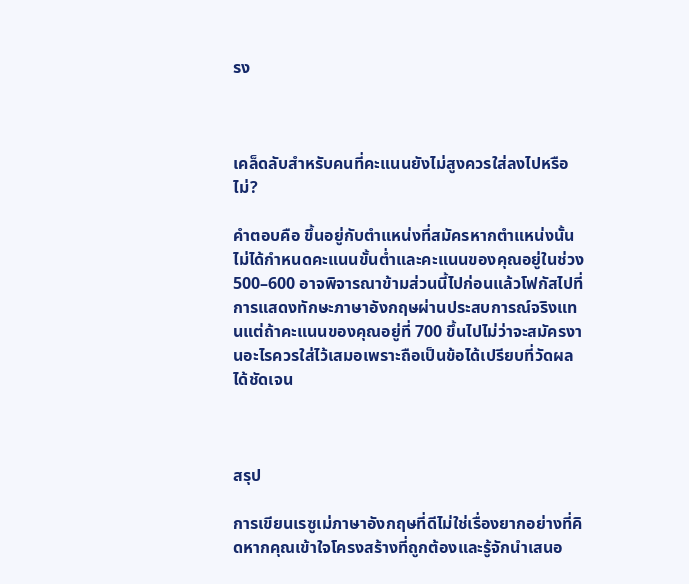รง



เคล็ดลับสำหรับคนที่คะแนนยังไม่สูงควรใส่ลงไปหรือไม่?

คำตอบคือ ขึ้นอยู่กับตำแหน่งที่สมัครหากตำแหน่งนั้นไม่ได้กำหนดคะแนนขั้นต่ำและคะแนนของคุณอยู่ในช่วง 500–600 อาจพิจารณาข้ามส่วนนี้ไปก่อนแล้วโฟกัสไปที่การแสดงทักษะภาษาอังกฤษผ่านประสบการณ์จริงแทนแต่ถ้าคะแนนของคุณอยู่ที่ 700 ขึ้นไปไม่ว่าจะสมัครงานอะไรควรใส่ไว้เสมอเพราะถือเป็นข้อได้เปรียบที่วัดผลได้ชัดเจน



สรุป

การเขียนเรซูเม่ภาษาอังกฤษที่ดีไม่ใช่เรื่องยากอย่างที่คิดหากคุณเข้าใจโครงสร้างที่ถูกต้องและรู้จักนำเสนอ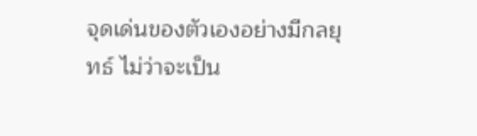จุดเด่นของตัวเองอย่างมีกลยุทธ์ ไม่ว่าจะเป็น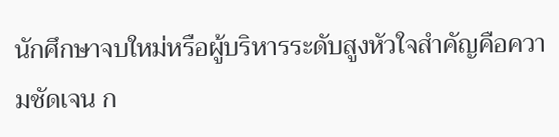นักศึกษาจบใหม่หรือผู้บริหารระดับสูงหัวใจสำคัญคือความชัดเจน ก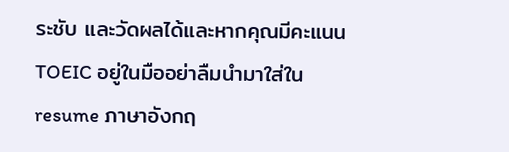ระชับ และวัดผลได้และหากคุณมีคะแนน TOEIC อยู่ในมืออย่าลืมนำมาใส่ใน resume ภาษาอังกฤ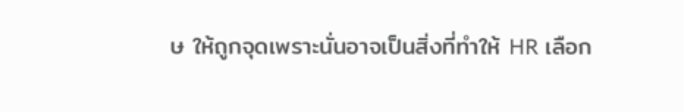ษ ให้ถูกจุดเพราะนั่นอาจเป็นสิ่งที่ทำให้ HR เลือก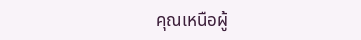คุณเหนือผู้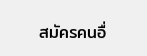สมัครคนอื่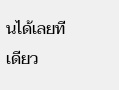นได้เลยทีเดียว